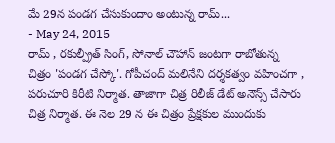మే 29న పండగ చేసుకుందాం అంటున్న రామ్...
- May 24, 2015
రామ్ , రకుల్ప్రీత్ సింగ్, సోనాల్ చౌహాన్ జంటగా రాబోతున్న చిత్రం 'పండగ చేస్కో'. గోపీచంద్ మలినేని దర్శకత్వం వహించగా , పరుచూరి కిరీటి నిర్మాత. తాజాగా చిత్ర రిలీజ్ డేట్ అనౌన్స్ చేసారు చిత్ర నిర్మాత. ఈ నెల 29 న ఈ చిత్రం ప్రేక్షకుల ముందుకు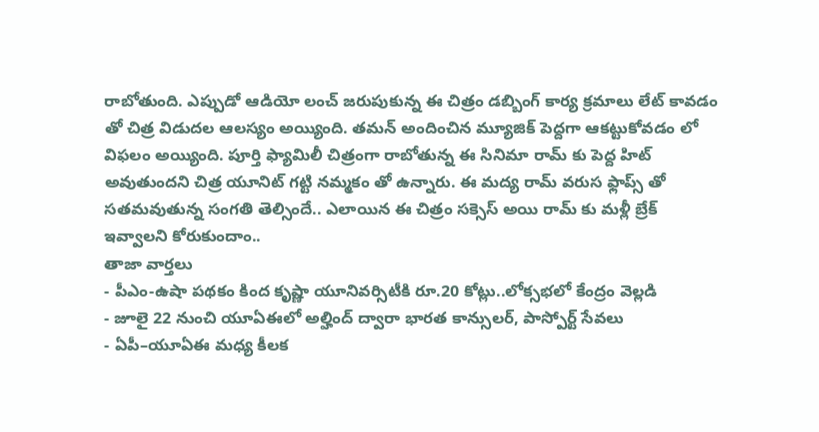రాబోతుంది. ఎప్పుడో ఆడియో లంచ్ జరుపుకున్న ఈ చిత్రం డబ్బింగ్ కార్య క్రమాలు లేట్ కావడం తో చిత్ర విడుదల ఆలస్యం అయ్యింది. తమన్ అందించిన మ్యూజిక్ పెద్దగా ఆకట్టుకోవడం లో విఫలం అయ్యింది. పూర్తి ఫ్యామిలీ చిత్రంగా రాబోతున్న ఈ సినిమా రామ్ కు పెద్ద హిట్ అవుతుందని చిత్ర యూనిట్ గట్టి నమ్మకం తో ఉన్నారు. ఈ మద్య రామ్ వరుస ఫ్లాప్స్ తో సతమవుతున్న సంగతి తెల్సిందే.. ఎలాయిన ఈ చిత్రం సక్సెస్ అయి రామ్ కు మళ్లీ బ్రేక్ ఇవ్వాలని కోరుకుందాం..
తాజా వార్తలు
- పీఎం-ఉషా పథకం కింద కృష్ణా యూనివర్సిటీకి రూ.20 కోట్లు..లోక్సభలో కేంద్రం వెల్లడి
- జూలై 22 నుంచి యూఏఈలో అల్హింద్ ద్వారా భారత కాన్సులర్, పాస్పోర్ట్ సేవలు
- ఏపీ–యూఏఈ మధ్య కీలక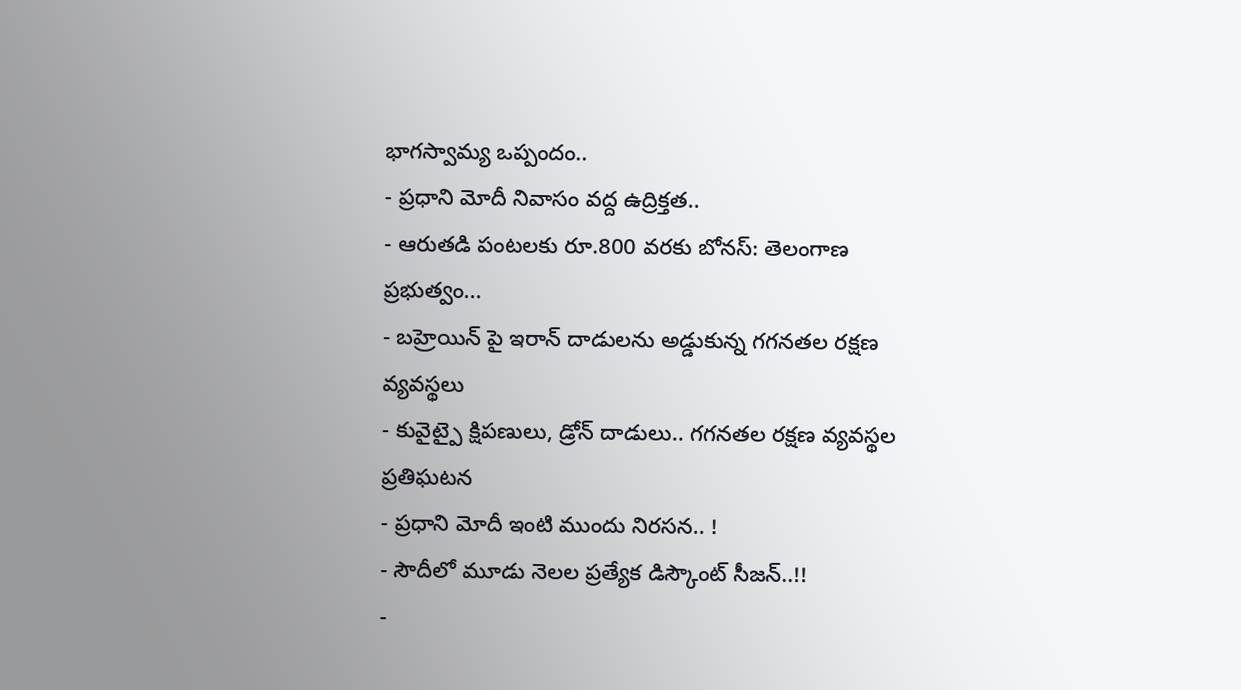భాగస్వామ్య ఒప్పందం..
- ప్రధాని మోదీ నివాసం వద్ద ఉద్రిక్తత..
- ఆరుతడి పంటలకు రూ.800 వరకు బోనస్: తెలంగాణ ప్రభుత్వం...
- బహ్రెయిన్ పై ఇరాన్ దాడులను అడ్డుకున్న గగనతల రక్షణ వ్యవస్థలు
- కువైట్పై క్షిపణులు, డ్రోన్ దాడులు.. గగనతల రక్షణ వ్యవస్థల ప్రతిఘటన
- ప్రధాని మోదీ ఇంటి ముందు నిరసన.. !
- సౌదీలో మూడు నెలల ప్రత్యేక డిస్కౌంట్ సీజన్..!!
-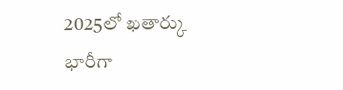2025లో ఖతార్కు భారీగా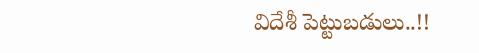విదేశీ పెట్టుబడులు..!!